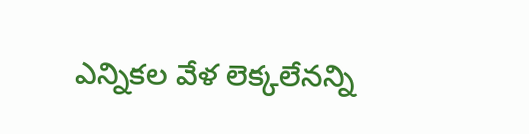ఎన్నికల వేళ లెక్కలేనన్ని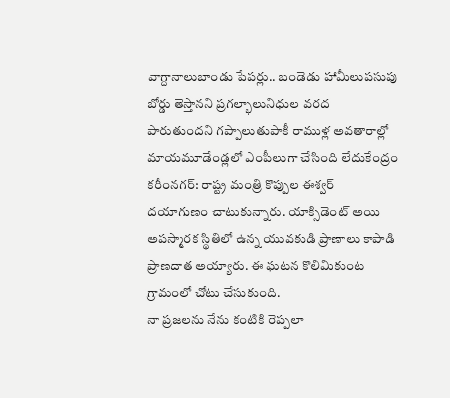వాగ్దానాలుబాండు పేపర్లు.. బండెడు హామీలుపసుపు బోర్డు తెస్తానని ప్రగల్భాలునిధుల వరద పారుతుందని గప్పాలుతుపాకీ రాముళ్ల అవతారాల్లో మాయమూడేండ్లలో ఎంపీలుగా చేసింది లేదుకేంద్రం
కరీంనగర్: రాష్ట్ర మంత్రి కొప్పుల ఈశ్వర్ దయాగుణం చాటుకున్నారు. యాక్సిడెంట్ అయి అపస్మారక స్థితిలో ఉన్న యువకుడి ప్రాణాలు కాపాడి ప్రాణదాత అయ్యారు. ఈ ఘటన కొలిమికుంట గ్రామంలో చోటు చేసుకుంది.
నా ప్రజలను నేను కంటికి రెప్పలా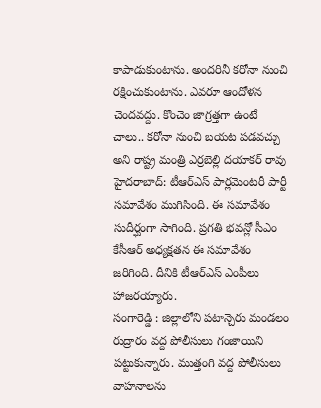కాపాడుకుంటాను. అందరినీ కరోనా నుంచి రక్షించుకుంటాను. ఎవరూ ఆందోళన చెందవద్దు. కొంచెం జాగ్రత్తగా ఉంటే చాలు.. కరోనా నుంచి బయట పడవచ్చు అని రాష్ట్ర మంత్రి ఎర్రబెల్లి దయాకర్ రావు
హైదరాబాద్: టీఆర్ఎస్ పార్లమెంటరీ పార్టీ సమావేశం ముగిసింది. ఈ సమావేశం సుదీర్ఘంగా సాగింది. ప్రగతి భవన్లో సీఎం కేసీఆర్ అధ్యక్షతన ఈ సమావేశం జరిగింది. దీనికి టీఆర్ఎస్ ఎంపీలు హాజరయ్యారు.
సంగారెడ్డి : జిల్లాలోని పటాన్చెరు మండలం రుద్రారం వద్ద పోలీసులు గంజాయిని పట్టుకున్నారు. ముత్తంగి వద్ద పోలీసులు వాహనాలను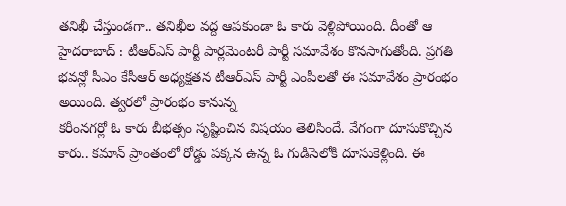తనిఖీ చేస్తుండగా.. తనిఖీల వద్ద ఆపకుండా ఓ కారు వెళ్లిపోయింది. దీంతో ఆ
హైదరాబాద్ : టీఆర్ఎస్ పార్టీ పార్లమెంటరీ పార్టీ సమావేశం కొనసాగుతోంది. ప్రగతి భవన్లో సీఎం కేసీఆర్ అధ్యక్షతన టీఆర్ఎస్ పార్టీ ఎంపీలతో ఈ సమావేశం ప్రారంభం అయింది. త్వరలో ప్రారంభం కానున్న
కరీంనగర్లో ఓ కారు బీభత్సం సృష్టించిన విషయం తెలిసిందే. వేగంగా దూసుకొచ్చిన కారు.. కమాన్ ప్రాంతంలో రోడ్డు పక్కన ఉన్న ఓ గుడిసెలోకి దూసుకెళ్లింది. ఈ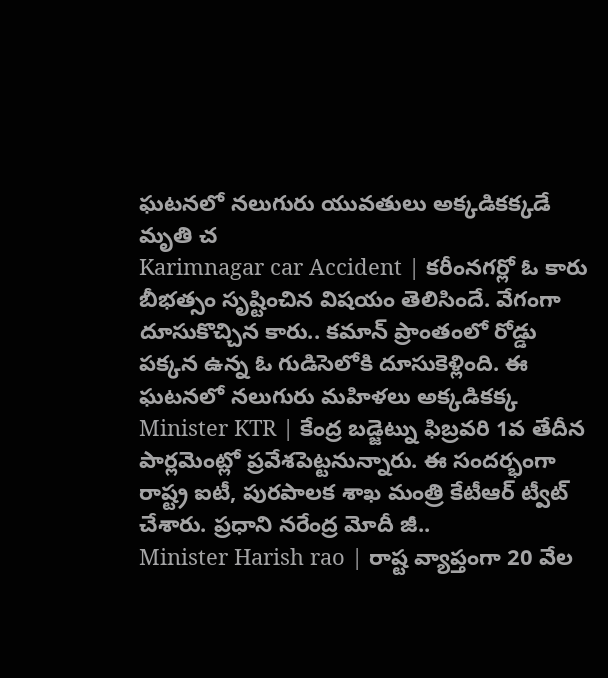ఘటనలో నలుగురు యువతులు అక్కడికక్కడే మృతి చ
Karimnagar car Accident | కరీంనగర్లో ఓ కారు బీభత్సం సృష్టించిన విషయం తెలిసిందే. వేగంగా దూసుకొచ్చిన కారు.. కమాన్ ప్రాంతంలో రోడ్డు పక్కన ఉన్న ఓ గుడిసెలోకి దూసుకెళ్లింది. ఈ ఘటనలో నలుగురు మహిళలు అక్కడికక్క
Minister KTR | కేంద్ర బడ్జెట్ను ఫిబ్రవరి 1వ తేదీన పార్లమెంట్లో ప్రవేశపెట్టనున్నారు. ఈ సందర్భంగా రాష్ట్ర ఐటీ, పురపాలక శాఖ మంత్రి కేటీఆర్ ట్వీట్ చేశారు. ప్రధాని నరేంద్ర మోదీ జీ..
Minister Harish rao | రాష్ట వ్యాప్తంగా 20 వేల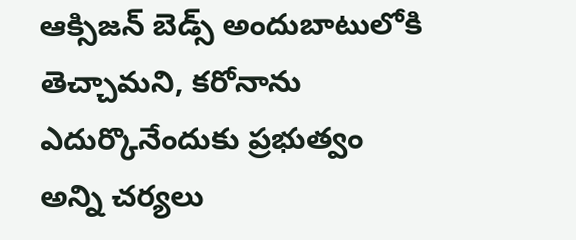ఆక్సిజన్ బెడ్స్ అందుబాటులోకి తెచ్చామని, కరోనాను ఎదుర్కొనేందుకు ప్రభుత్వం అన్ని చర్యలు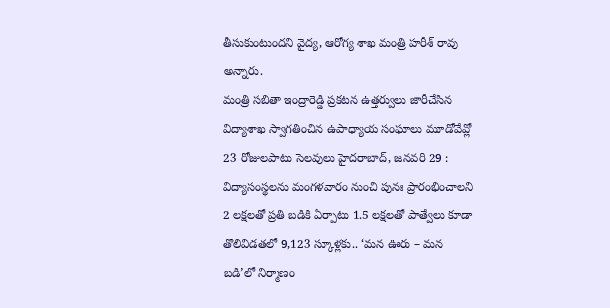తీసుకుంటుందని వైద్య, ఆరోగ్య శాఖ మంత్రి హరీశ్ రావు అన్నారు.
మంత్రి సబితా ఇంద్రారెడ్డి ప్రకటన ఉత్తర్వులు జారీచేసిన విద్యాశాఖ స్వాగతించిన ఉపాధ్యాయ సంఘాలు మూడోవేవ్లో 23 రోజులపాటు సెలవులు హైదరాబాద్, జనవరి 29 : విద్యాసంస్థలను మంగళవారం నుంచి పునః ప్రారంభించాలని
2 లక్షలతో ప్రతి బడికి ఏర్పాటు 1.5 లక్షలతో పాత్వేలు కూడా తొలివిడతలో 9,123 స్కూళ్లకు.. ‘మన ఊరు – మన బడి’లో నిర్మాణం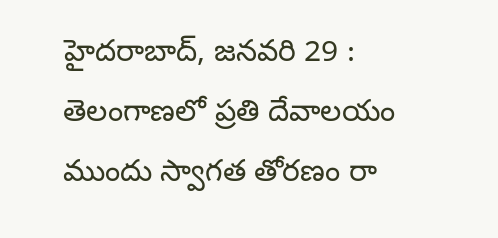హైదరాబాద్, జనవరి 29 : తెలంగాణలో ప్రతి దేవాలయం ముందు స్వాగత తోరణం రా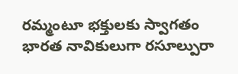రమ్మంటూ భక్తులకు స్వాగతం
భారత నావికులుగా రసూల్పురా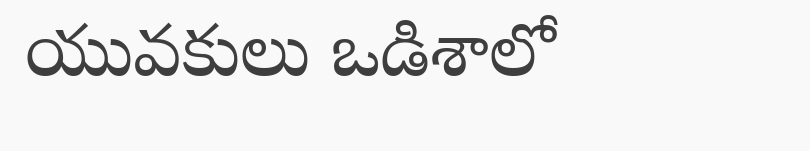యువకులు ఒడిశాలో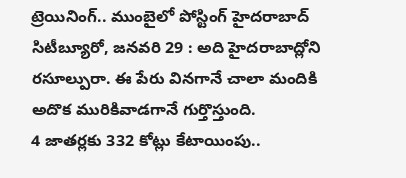ట్రెయినింగ్.. ముంబైలో పోస్టింగ్ హైదరాబాద్ సిటీబ్యూరో, జనవరి 29 : అది హైదరాబాద్లోని రసూల్పురా. ఈ పేరు వినగానే చాలా మందికి అదొక మురికివాడగానే గుర్తొస్తుంది.
4 జాతర్లకు 332 కోట్లు కేటాయింపు..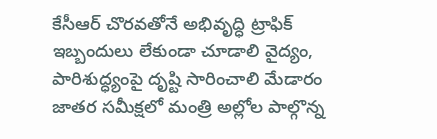కేసీఆర్ చొరవతోనే అభివృద్ధి ట్రాఫిక్ ఇబ్బందులు లేకుండా చూడాలి వైద్యం, పారిశుద్ధ్యంపై దృష్టి సారించాలి మేడారం జాతర సమీక్షలో మంత్రి అల్లోల పాల్గొన్న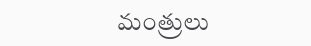మంత్రులు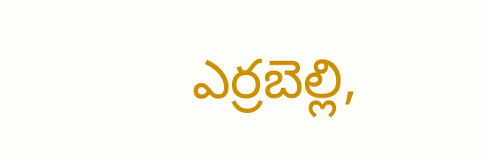ఎర్రబెల్లి,